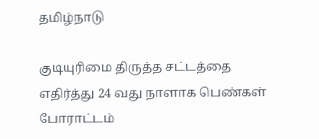தமிழ்நாடு

குடியுரிமை திருத்த சட்டத்தை எதிர்த்து 24 வது நாளாக பெண்கள் போராட்டம்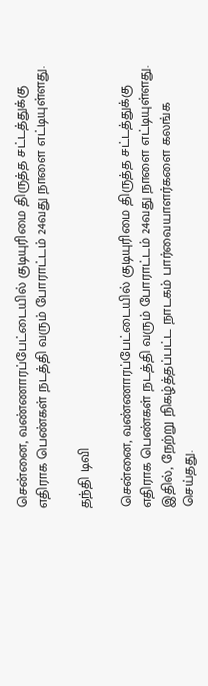சென்னை, வண்ணாரப்பேட்டையில் குடியுரிமை திருத்த சட்டத்துக்கு எதிராக பெண்கள் நடத்தி வரும் போராட்டம் 24வது நாளை எட்டியுள்ளது.

தந்தி டிவி

சென்னை, வண்ணாரப்பேட்டையில் குடியுரிமை திருத்த சட்டத்துக்கு எதிராக பெண்கள் நடத்தி வரும் போராட்டம் 24வது நாளை எட்டியுள்ளது. இதில், நேற்று நிகழ்த்தப்பட்ட நாடகம் பார்வையாளர்களை கலங்க செய்தது.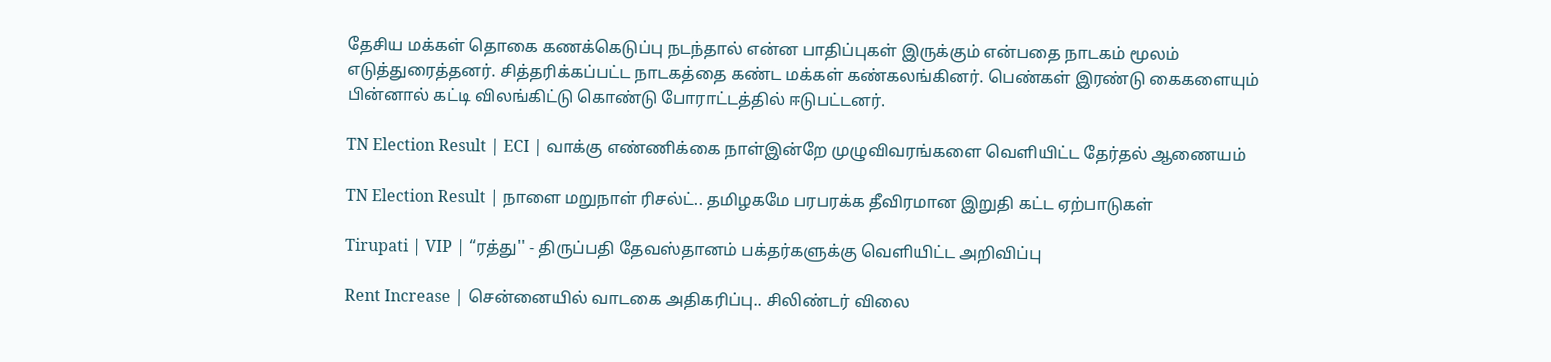தேசிய மக்கள் தொகை கணக்கெடுப்பு நடந்தால் என்ன பாதிப்புகள் இருக்கும் என்பதை நாடகம் மூலம் எடுத்துரைத்தனர். சித்தரிக்கப்பட்ட நாடகத்தை கண்ட மக்கள் கண்கலங்கினர். பெண்கள் இரண்டு கைகளையும் பின்னால் கட்டி விலங்கிட்டு கொண்டு போராட்டத்தில் ஈடுபட்டனர்.

TN Election Result | ECI | வாக்கு எண்ணிக்கை நாள்இன்றே முழுவிவரங்களை வெளியிட்ட தேர்தல் ஆணையம்

TN Election Result | நாளை மறுநாள் ரிசல்ட்.. தமிழகமே பரபரக்க தீவிரமான இறுதி கட்ட ஏற்பாடுகள்

Tirupati | VIP | “ரத்து'' - திருப்பதி தேவஸ்தானம் பக்தர்களுக்கு வெளியிட்ட அறிவிப்பு

Rent Increase | சென்னையில் வாடகை அதிகரிப்பு.. சிலிண்டர் விலை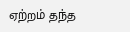ஏற்றம் தந்த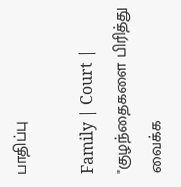பாதிப்பு

Family | Court | "குழந்தைகளை பிரித்து வைக்க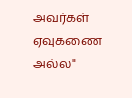அவர்கள் ஏவுகணை அல்ல"